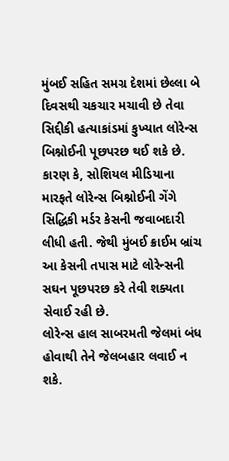મુંબઈ સહિત સમગ્ર દેશમાં છેલ્લા બે દિવસથી ચકચાર મચાવી છે તેવા સિદ્દીકી હત્યાકાંડમાં કુખ્યાત લોરેન્સ બિશ્નોઈની પૂછપરછ થઈ શકે છે. કારણ કે, સોશિયલ મીડિયાના મારફતે લોરેન્સ બિશ્નોઈની ગેંગે સિદ્ધિકી મર્ડર કેસની જવાબદારી લીધી હતી. જેથી મુંબઈ ક્રાઈમ બ્રાંચ આ કેસની તપાસ માટે લોરેન્સની સઘન પૂછપરછ કરે તેવી શક્યતા સેવાઈ રહી છે.
લોરેન્સ હાલ સાબરમતી જેલમાં બંધ હોવાથી તેને જેલબહાર લવાઈ ન શકે.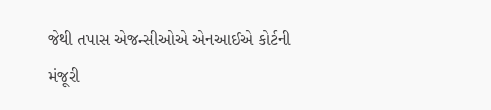જેથી તપાસ એજન્સીઓએ એનઆઈએ કોર્ટની મંજૂરી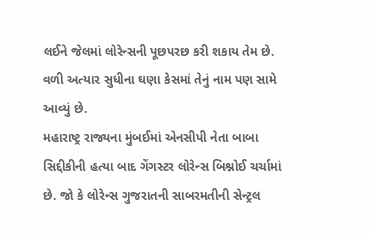લઈને જેલમાં લોરેન્સની પૂછપરછ કરી શકાય તેમ છે. વળી અત્યાર સુધીના ઘણા કેસમાં તેનું નામ પણ સામે આવ્યું છે.
મહારાષ્ટ્ર રાજ્યના મુંબઈમાં એનસીપી નેતા બાબા સિદ્દીકીની હત્યા બાદ ગેંગસ્ટર લોરેન્સ બિશ્નોઈ ચર્ચામાં છે. જો કે લોરેન્સ ગુજરાતની સાબરમતીની સેન્ટ્રલ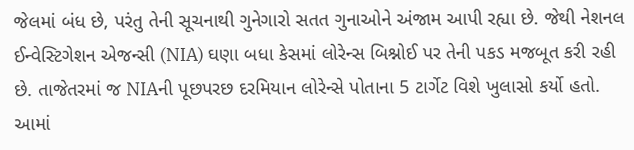જેલમાં બંધ છે, પરંતુ તેની સૂચનાથી ગુનેગારો સતત ગુનાઓને અંજામ આપી રહ્યા છે. જેથી નેશનલ ઈન્વેસ્ટિગેશન એજન્સી (NIA) ઘણા બધા કેસમાં લોરેન્સ બિશ્નોઈ પર તેની પકડ મજબૂત કરી રહી છે. તાજેતરમાં જ NIAની પૂછપરછ દરમિયાન લોરેન્સે પોતાના 5 ટાર્ગેટ વિશે ખુલાસો કર્યો હતો. આમાં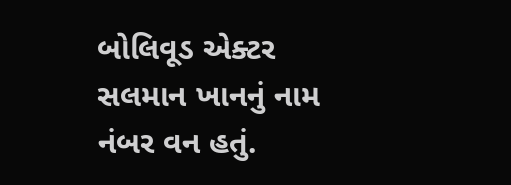બોલિવૂડ એક્ટર સલમાન ખાનનું નામ નંબર વન હતું.